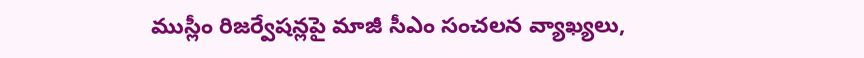ముస్లీం రిజర్వేషన్లపై మాజీ సీఎం సంచలన వ్యాఖ్యలు,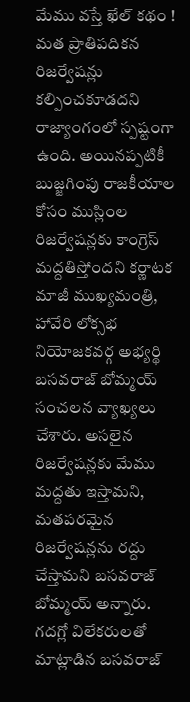మేము వస్తే ఖేల్ కథం !
మత ప్రాతిపదికన రిజర్వేషన్లు కల్పించకూడదని రాజ్యాంగంలో స్పష్టంగా ఉంది. అయినప్పటికీ బుజ్జగింపు రాజకీయాల కోసం ముస్లింల రిజర్వేషన్లకు కాంగ్రెస్ మద్దతిస్తోందని కర్ణాటక మాజీ ముఖ్యమంత్రి, హావేరి లోక్సభ నియోజకవర్గ అభ్యర్థి బసవరాజ్ బోమ్మయ్ సంచలన వ్యాఖ్యలు చేశారు. అసలైన రిజర్వేషన్లకు మేము మద్దతు ఇస్తామని, మతపరమైన రిజర్వేషన్లను రద్దు చేస్తామని బసవరాజ్ బోమ్మయ్ అన్నారు.
గదగ్లో విలేకరులతో మాట్లాడిన బసవరాజ్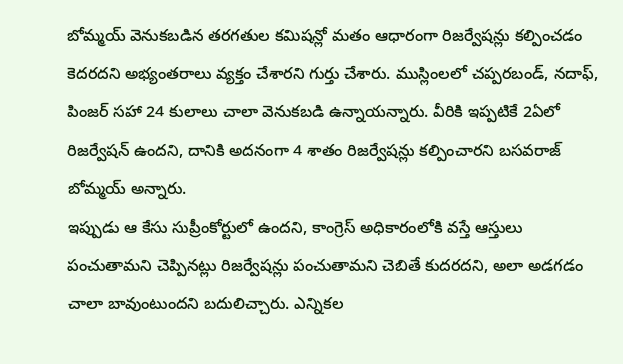బోమ్మయ్ వెనుకబడిన తరగతుల కమిషన్లో మతం ఆధారంగా రిజర్వేషన్లు కల్పించడం కెదరదని అభ్యంతరాలు వ్యక్తం చేశారని గుర్తు చేశారు. ముస్లింలలో చప్పరబండ్, నదాఫ్, పింజర్ సహా 24 కులాలు చాలా వెనుకబడి ఉన్నాయన్నారు. వీరికి ఇప్పటికే 2ఏలో రిజర్వేషన్ ఉందని, దానికి అదనంగా 4 శాతం రిజర్వేషన్లు కల్పించారని బసవరాజ్ బోమ్మయ్ అన్నారు.
ఇప్పుడు ఆ కేసు సుప్రీంకోర్టులో ఉందని, కాంగ్రెస్ అధికారంలోకి వస్తే ఆస్తులు పంచుతామని చెప్పినట్లు రిజర్వేషన్లు పంచుతామని చెబితే కుదరదని, అలా అడగడం చాలా బావుంటుందని బదులిచ్చారు. ఎన్నికల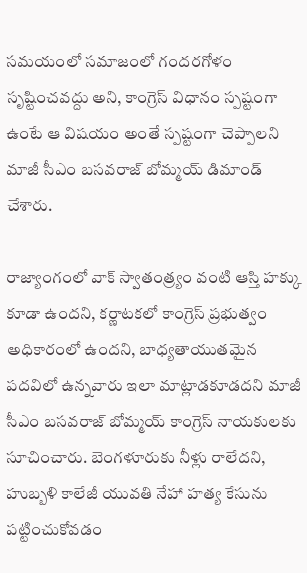సమయంలో సమాజంలో గందరగోళం సృష్టించవద్దు అని, కాంగ్రెస్ విధానం స్పష్టంగా ఉంటే ఆ విషయం అంతే స్పష్టంగా చెప్పాలని మాజీ సీఎం బసవరాజ్ బోమ్మయ్ డిమాండ్ చేశారు.

రాజ్యాంగంలో వాక్ స్వాతంత్ర్యం వంటి ఆస్తి హక్కు కూడా ఉందని, కర్ణాటకలో కాంగ్రెస్ ప్రభుత్వం అధికారంలో ఉందని, బాధ్యతాయుతమైన పదవిలో ఉన్నవారు ఇలా మాట్లాడకూడదని మాజీ సీఎం బసవరాజ్ బోమ్మయ్ కాంగ్రెస్ నాయకులకు సూచించారు. బెంగళూరుకు నీళ్లు రాలేదని, హుబ్బళి కాలేజీ యువతి నేహా హత్య కేసును పట్టించుకోవడం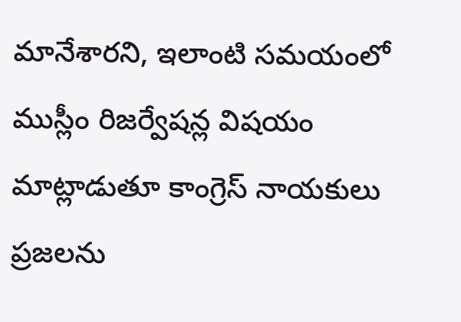మానేశారని, ఇలాంటి సమయంలో ముస్లీం రిజర్వేషన్ల విషయం మాట్లాడుతూ కాంగ్రెస్ నాయకులు ప్రజలను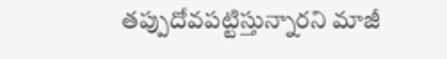తప్పుదోవపట్టిస్తున్నారని మాజీ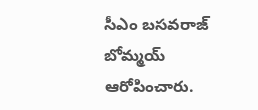సీఎం బసవరాజ్ బోమ్మయ్ ఆరోపించారు.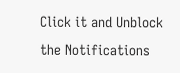Click it and Unblock the Notifications